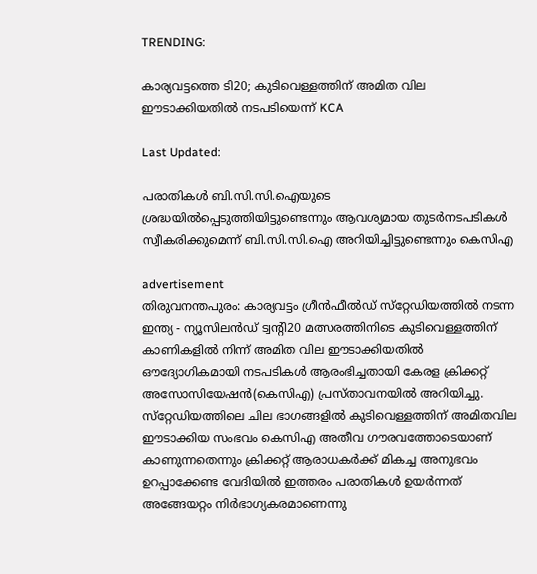TRENDING:

കാര്യവട്ടത്തെ ടി20; കുടിവെള്ളത്തിന് അമിത വില ഈടാക്കിയതിൽ നടപടിയെന്ന് KCA

Last Updated:

പരാതികൾ ബി.സി.സി.ഐയുടെ ശ്രദ്ധയിൽപ്പെടുത്തിയിട്ടുണ്ടെന്നും ആവശ്യമായ തുടർനടപടികൾ സ്വീകരിക്കുമെന്ന് ബി.സി.സി.ഐ അറിയിച്ചിട്ടുണ്ടെന്നും കെസിഎ

advertisement
തിരുവനന്തപുരം: കാര്യവട്ടം ഗ്രീൻഫീൽഡ് സ്‌റ്റേഡിയത്തിൽ നടന്ന  ഇന്ത്യ - ന്യൂസിലൻഡ് ട്വന്റി20 മത്സരത്തിനിടെ കുടിവെള്ളത്തിന് കാണികളിൽ നിന്ന് അമിത വില ഈടാക്കിയതിൽ  ഔദ്യോഗികമായി നടപടികൾ ആരംഭിച്ചതായി കേരള ക്രിക്കറ്റ് അസോസിയേഷൻ(കെസിഎ) പ്രസ്താവനയിൽ അറിയിച്ചു. സ്‌റ്റേഡിയത്തിലെ ചില ഭാഗങ്ങളിൽ കുടിവെള്ളത്തിന് അമിതവില ഈടാക്കിയ സംഭവം കെസിഎ അതീവ ഗൗരവത്തോടെയാണ് കാണുന്നതെന്നും ക്രിക്കറ്റ് ആരാധകർക്ക് മികച്ച അനുഭവം ഉറപ്പാക്കേണ്ട വേദിയിൽ ഇത്തരം പരാതികൾ ഉയർന്നത് അങ്ങേയറ്റം നിർഭാഗ്യകരമാണെന്നു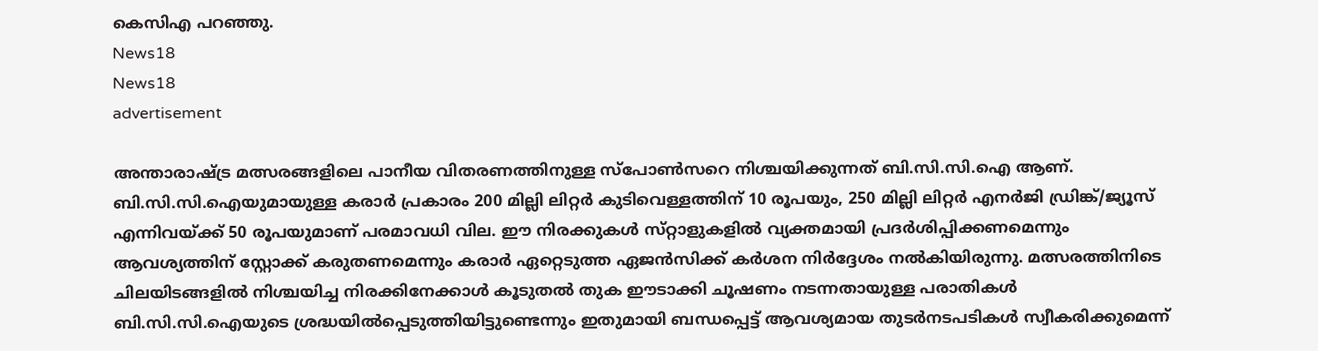കെസിഎ പറഞ്ഞു.
News18
News18
advertisement

അന്താരാഷ്ട്ര മത്സരങ്ങളിലെ പാനീയ വിതരണത്തിനുള്ള സ്പോൺസറെ നിശ്ചയിക്കുന്നത് ബി.സി.സി.ഐ ആണ്. ബി.സി.സി.ഐയുമായുള്ള കരാർ പ്രകാരം 200 മില്ലി ലിറ്റർ കുടിവെള്ളത്തിന് 10 രൂപയും, 250 മില്ലി ലിറ്റർ എനർജി ഡ്രിങ്ക്/ജ്യൂസ് എന്നിവയ്ക്ക് 50 രൂപയുമാണ് പരമാവധി വില. ഈ നിരക്കുകൾ സ്‌റ്റാളുകളിൽ വ്യക്തമായി പ്രദർശിപ്പിക്കണമെന്നും ആവശ്യത്തിന് സ്റ്റോക്ക് കരുതണമെന്നും കരാർ ഏറ്റെടുത്ത ഏജൻസിക്ക് കർശന നിർദ്ദേശം നൽകിയിരുന്നു. മത്സരത്തിനിടെ ചിലയിടങ്ങളിൽ നിശ്ചയിച്ച നിരക്കിനേക്കാൾ കൂടുതൽ തുക ഈടാക്കി ചൂഷണം നടന്നതായുള്ള പരാതികൾ ബി.സി.സി.ഐയുടെ ശ്രദ്ധയിൽപ്പെടുത്തിയിട്ടുണ്ടെന്നും ഇതുമായി ബന്ധപ്പെട്ട് ആവശ്യമായ തുടർനടപടികൾ സ്വീകരിക്കുമെന്ന്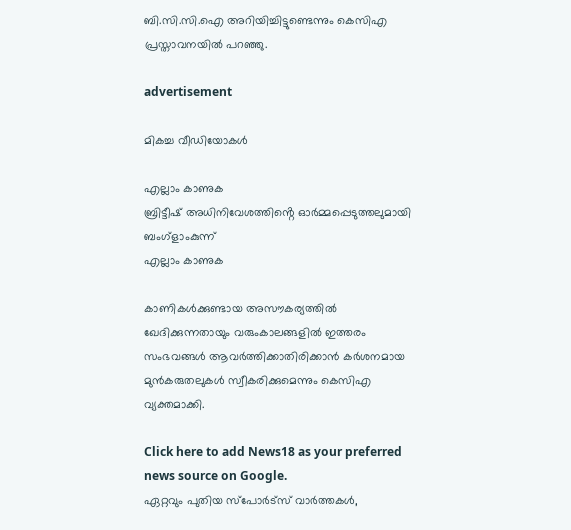ബി.സി.സി.ഐ അറിയിച്ചിട്ടുണ്ടെന്നും കെസിഎ പ്രസ്താവനയിൽ പറഞ്ഞു.

advertisement

മികച്ച വീഡിയോകൾ

എല്ലാം കാണുക
ബ്രിട്ടീഷ് അധിനിവേശത്തിൻ്റെ ഓർമ്മപ്പെടുത്തലുമായി ബംഗ്ളാംകുന്ന്
എല്ലാം കാണുക

കാണികൾക്കുണ്ടായ അസൗകര്യത്തിൽ ഖേദിക്കുന്നതായും വരുംകാലങ്ങളിൽ ഇത്തരം സംഭവങ്ങൾ ആവർത്തിക്കാതിരിക്കാൻ കർശനമായ മുൻകരുതലുകൾ സ്വീകരിക്കുമെന്നും കെസിഎ വ്യക്തമാക്കി.

Click here to add News18 as your preferred news source on Google.
ഏറ്റവും പുതിയ സ്പോർട്സ് വാർത്തകൾ,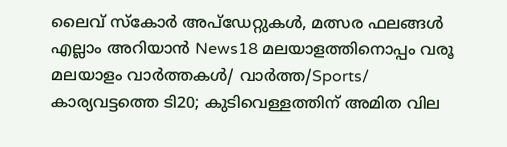ലൈവ് സ്കോർ അപ്ഡേറ്റുകൾ, മത്സര ഫലങ്ങൾ എല്ലാം അറിയാൻ News18 മലയാളത്തിനൊപ്പം വരൂ
മലയാളം വാർത്തകൾ/ വാർത്ത/Sports/
കാര്യവട്ടത്തെ ടി20; കുടിവെള്ളത്തിന് അമിത വില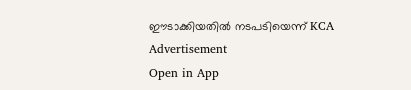ഈടാക്കിയതിൽ നടപടിയെന്ന് KCA
Advertisement
Open in App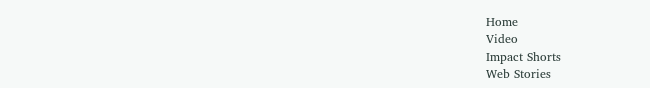Home
Video
Impact Shorts
Web Stories